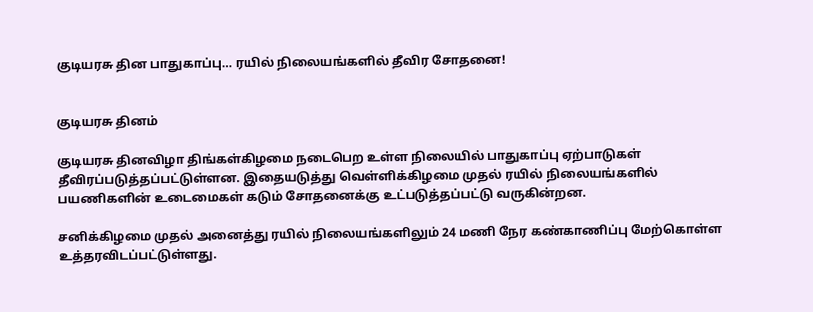குடியரசு தின பாதுகாப்பு… ரயில் நிலையங்களில் தீவிர சோதனை!


குடியரசு தினம்

குடியரசு தினவிழா திங்கள்கிழமை நடைபெற உள்ள நிலையில் பாதுகாப்பு ஏற்பாடுகள் தீவிரப்படுத்தப்பட்டுள்ளன. இதையடுத்து வெள்ளிக்கிழமை முதல் ரயில் நிலையங்களில் பயணிகளின் உடைமைகள் கடும் சோதனைக்கு உட்படுத்தப்பட்டு வருகின்றன.

சனிக்கிழமை முதல் அனைத்து ரயில் நிலையங்களிலும் 24 மணி நேர கண்காணிப்பு மேற்கொள்ள உத்தரவிடப்பட்டுள்ளது.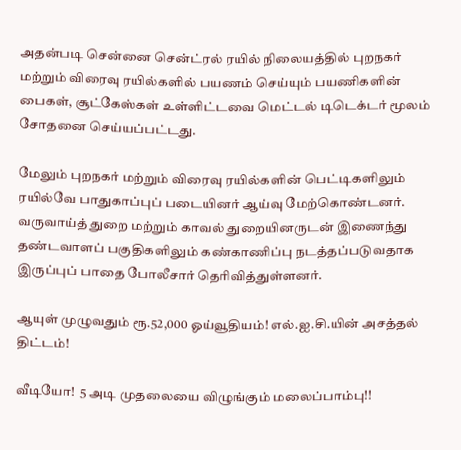அதன்படி சென்னை சென்ட்ரல் ரயில் நிலையத்தில் புறநகர் மற்றும் விரைவு ரயில்களில் பயணம் செய்யும் பயணிகளின் பைகள், சூட்கேஸ்கள் உள்ளிட்டவை மெட்டல் டிடெக்டர் மூலம் சோதனை செய்யப்பட்டது.

மேலும் புறநகர் மற்றும் விரைவு ரயில்களின் பெட்டிகளிலும் ரயில்வே பாதுகாப்புப் படையினர் ஆய்வு மேற்கொண்டனர். வருவாய்த் துறை மற்றும் காவல் துறையினருடன் இணைந்து தண்டவாளப் பகுதிகளிலும் கண்காணிப்பு நடத்தப்படுவதாக இருப்புப் பாதை போலீசார் தெரிவித்துள்ளனர்.

ஆயுள் முழுவதும் ரூ.52,000 ஓய்வூதியம்! எல்.ஐ.சி.யின் அசத்தல் திட்டம்!

வீடியோ!  5 அடி முதலையை விழுங்கும் மலைப்பாம்பு!!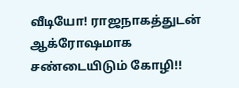வீடியோ! ராஜநாகத்துடன் ஆக்ரோஷமாக சண்டையிடும் கோழி!!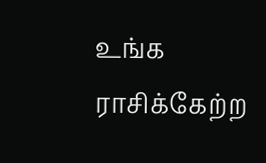உங்க ராசிக்கேற்ற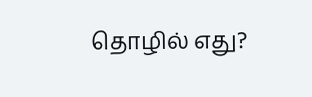தொழில் எது?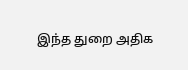இந்த துறை அதிக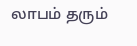லாபம் தரும்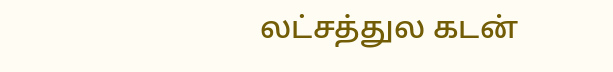லட்சத்துல கடன்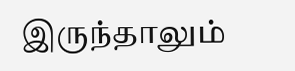இருந்தாலும்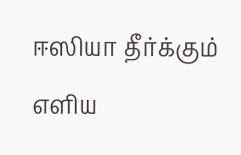ஈஸியா தீர்க்கும் எளிய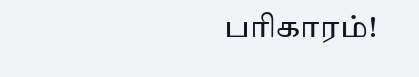பரிகாரம்!